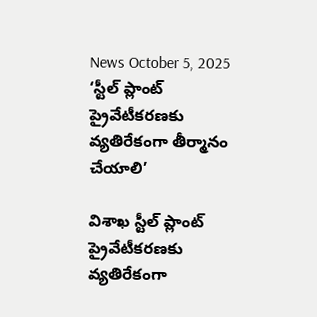News October 5, 2025
‘స్టీల్ ప్లాంట్ ప్రైవేటీకరణకు వ్యతిరేకంగా తీర్మానం చేయాలి’

విశాఖ స్టీల్ ప్లాంట్ ప్రైవేటీకరణకు వ్యతిరేకంగా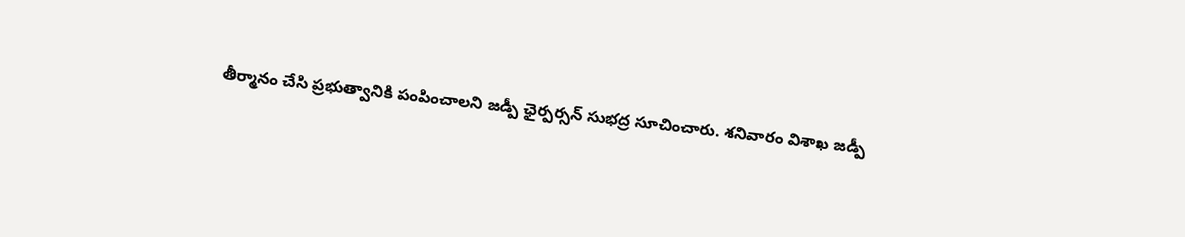తీర్మానం చేసి ప్రభుత్వానికి పంపించాలని జడ్పీ ఛైర్పర్సన్ సుభద్ర సూచించారు. శనివారం విశాఖ జడ్పీ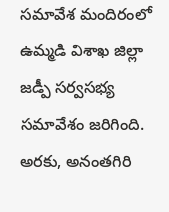సమావేశ మందిరంలో ఉమ్మడి విశాఖ జిల్లా జడ్పీ సర్వసభ్య సమావేశం జరిగింది. అరకు, అనంతగిరి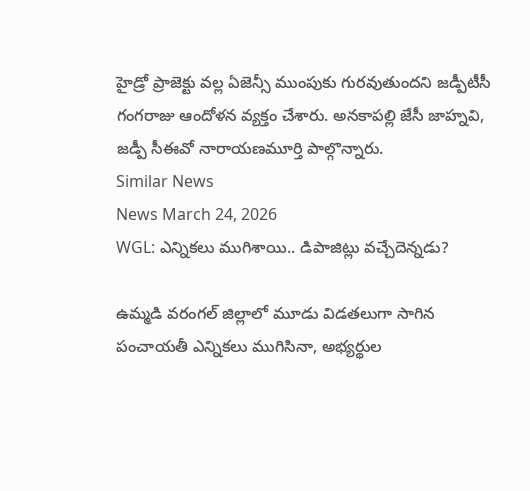హైడ్రో ప్రాజెక్టు వల్ల ఏజెన్సీ ముంపుకు గురవుతుందని జడ్పీటీసీ గంగరాజు ఆందోళన వ్యక్తం చేశారు. అనకాపల్లి జేసీ జాహ్నవి, జడ్పీ సీఈవో నారాయణమూర్తి పాల్గొన్నారు.
Similar News
News March 24, 2026
WGL: ఎన్నికలు ముగిశాయి.. డిపాజిట్లు వచ్చేదెన్నడు?

ఉమ్మడి వరంగల్ జిల్లాలో మూడు విడతలుగా సాగిన పంచాయతీ ఎన్నికలు ముగిసినా, అభ్యర్థుల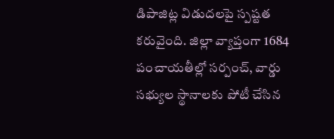డిపాజిట్ల విడుదలపై స్పష్టత కరువైంది. జిల్లా వ్యాప్తంగా 1684 పంచాయతీల్లో సర్పంచ్, వార్డు సభ్యుల స్థానాలకు పోటీ చేసిన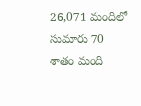26,071 మందిలో సుమారు 70 శాతం మంది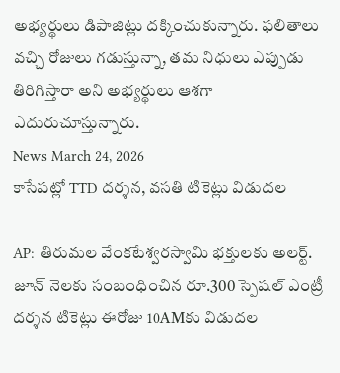అభ్యర్థులు డిపాజిట్లు దక్కించుకున్నారు. ఫలితాలు వచ్చి రోజులు గడుస్తున్నా, తమ నిధులు ఎప్పుడు తిరిగిస్తారా అని అభ్యర్థులు ఆశగా ఎదురుచూస్తున్నారు.
News March 24, 2026
కాసేపట్లో TTD దర్శన, వసతి టికెట్లు విడుదల

AP: తిరుమల వేంకటేశ్వరస్వామి భక్తులకు అలర్ట్. జూన్ నెలకు సంబంధించిన రూ.300 స్పెషల్ ఎంట్రీ దర్శన టికెట్లు ఈరోజు 10AMకు విడుదల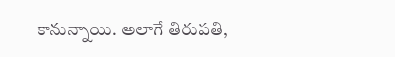కానున్నాయి. అలాగే తిరుపతి,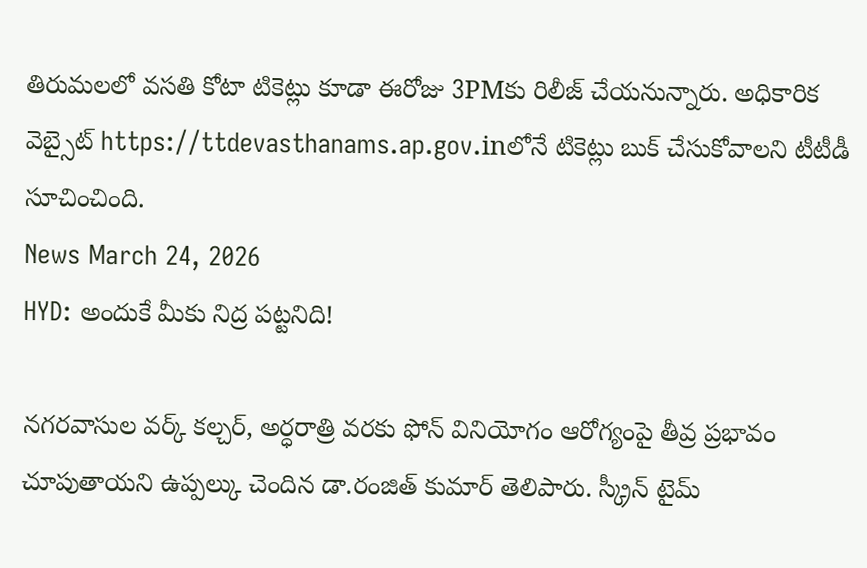తిరుమలలో వసతి కోటా టికెట్లు కూడా ఈరోజు 3PMకు రిలీజ్ చేయనున్నారు. అధికారిక వెబ్సైట్ https://ttdevasthanams.ap.gov.inలోనే టికెట్లు బుక్ చేసుకోవాలని టీటీడీ సూచించింది.
News March 24, 2026
HYD: అందుకే మీకు నిద్ర పట్టనిది!

నగరవాసుల వర్క్ కల్చర్, అర్ధరాత్రి వరకు ఫోన్ వినియోగం ఆరోగ్యంపై తీవ్ర ప్రభావం చూపుతాయని ఉప్పల్కు చెందిన డా.రంజిత్ కుమార్ తెలిపారు. స్క్రీన్ టైమ్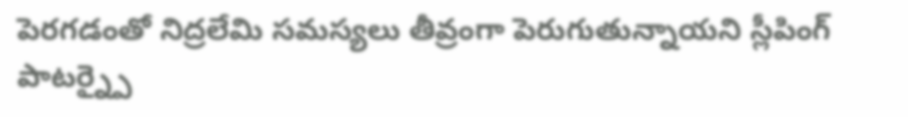పెరగడంతో నిద్రలేమి సమస్యలు తీవ్రంగా పెరుగుతున్నాయని స్లీపింగ్ పాటర్న్పై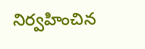నిర్వహించిన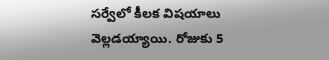సర్వేలో కీలక విషయాలు వెల్లడయ్యాయి. రోజుకు 5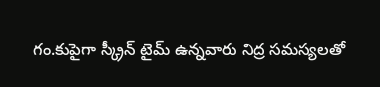గం.కుపైగా స్క్రీన్ టైమ్ ఉన్నవారు నిద్ర సమస్యలతో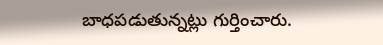బాధపడుతున్నట్లు గుర్తించారు.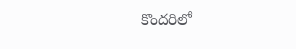కొందరిలో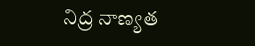నిద్ర నాణ్యత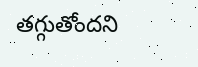తగ్గుతోందని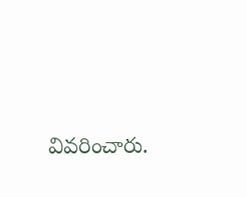వివరించారు.